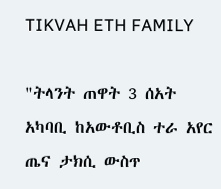TIKVAH ETH FAMILY

"ትላንት ጠዋት 3 ሰአት አካባቢ ከአውቶቢስ ተራ አየር ጤና ታክሲ ውስጥ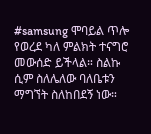#samsung ሞባይል ጥሎ የወረደ ካለ ምልክት ተናግሮ መውሰድ ይችላል። ስልኩ ሲም ስለሌለው ባለቤቱን ማግኘት ስለከበደኝ ነው።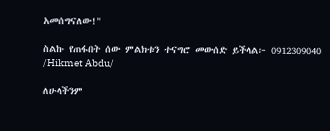አመሰግናለው!"

ስልኩ የጠፋበት ሰው ምልክቱን ተናግሮ መውሰድ ይችላል፦ 0912309040 /Hikmet Abdu/

ለሁላችንም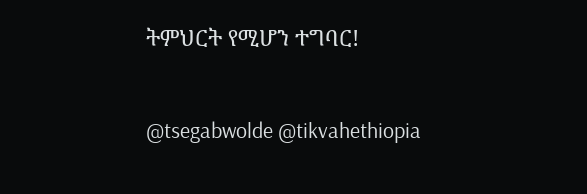ትምህርት የሚሆን ተግባር!

@tsegabwolde @tikvahethiopia